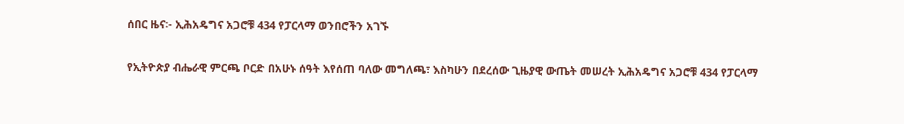ሰበር ዜና፡- ኢሕአዴግና አጋሮቹ 434 የፓርላማ ወንበሮችን አገኙ

የኢትዮጵያ ብሔራዊ ምርጫ ቦርድ በአሁኑ ሰዓት እየሰጠ ባለው መግለጫ፣ እስካሁን በደረሰው ጊዜያዊ ውጤት መሠረት ኢሕአዴግና አጋሮቹ 434 የፓርላማ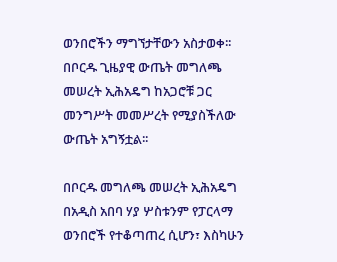ወንበሮችን ማግኘታቸውን አስታወቀ፡፡ በቦርዱ ጊዜያዊ ውጤት መግለጫ መሠረት ኢሕአዴግ ከአጋሮቹ ጋር መንግሥት መመሥረት የሚያስችለው ውጤት አግኝቷል፡፡

በቦርዱ መግለጫ መሠረት ኢሕአዴግ በአዲስ አበባ ሃያ ሦስቱንም የፓርላማ ወንበሮች የተቆጣጠረ ሲሆን፣ እስካሁን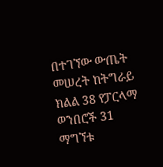በተገኘው ውጤት መሠረት ከትግራይ ክልል 38 የፓርላማ ወንበሮች 31 ማግኘቱ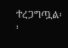ተረጋግጧል፡፡